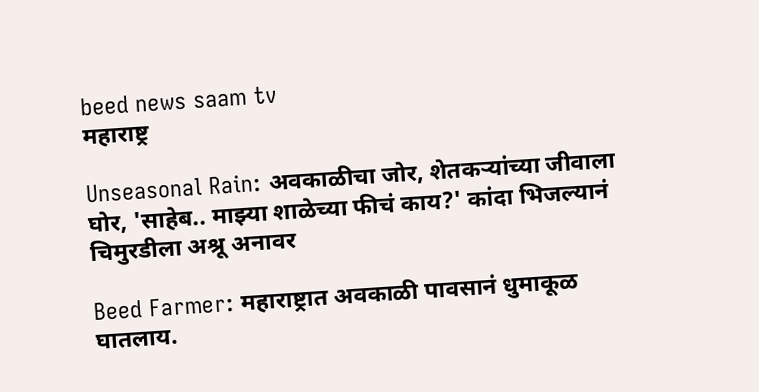beed news saam tv
महाराष्ट्र

Unseasonal Rain: अवकाळीचा जोर, शेतकऱ्यांच्या जीवाला घोर, 'साहेब.. माझ्या शाळेच्या फीचं काय?' कांदा भिजल्यानं चिमुरडीला अश्रू अनावर

Beed Farmer: महाराष्ट्रात अवकाळी पावसानं धुमाकूळ घातलाय.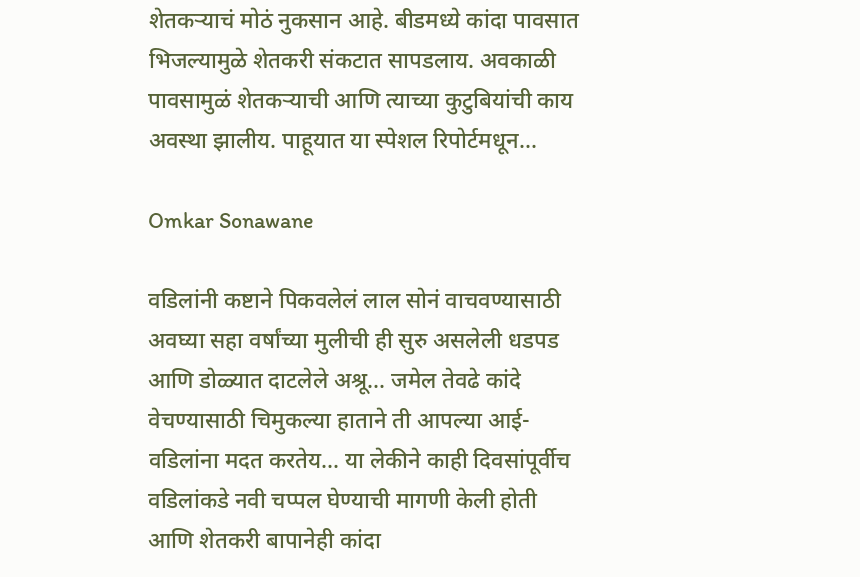शेतकऱ्याचं मोठं नुकसान आहे. बीडमध्ये कांदा पावसात भिजल्यामुळे शेतकरी संकटात सापडलाय. अवकाळी पावसामुळं शेतकऱ्याची आणि त्याच्या कुटुबियांची काय अवस्था झालीय. पाहूयात या स्पेशल रिपोर्टमधून...

Omkar Sonawane

वडिलांनी कष्टाने पिकवलेलं लाल सोनं वाचवण्यासाठी अवघ्या सहा वर्षांच्या मुलीची ही सुरु असलेली धडपड आणि डोळ्यात दाटलेले अश्रू... जमेल तेवढे कांदे वेचण्यासाठी चिमुकल्या हाताने ती आपल्या आई-वडिलांना मदत करतेय... या लेकीने काही दिवसांपूर्वीच वडिलांकडे नवी चप्पल घेण्याची मागणी केली होती आणि शेतकरी बापानेही कांदा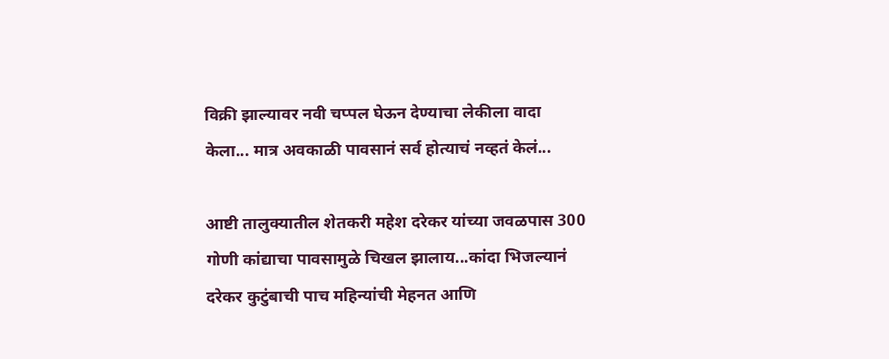विक्री झाल्यावर नवी चप्पल घेऊन देण्याचा लेकीला वादा केला... मात्र अवकाळी पावसानं सर्व होत्याचं नव्हतं केलं...

आष्टी तालुक्यातील शेतकरी महेश दरेकर यांच्या जवळपास 300 गोणी कांद्याचा पावसामुळे चिखल झालाय...कांदा भिजल्यानं दरेकर कुटुंबाची पाच महिन्यांची मेहनत आणि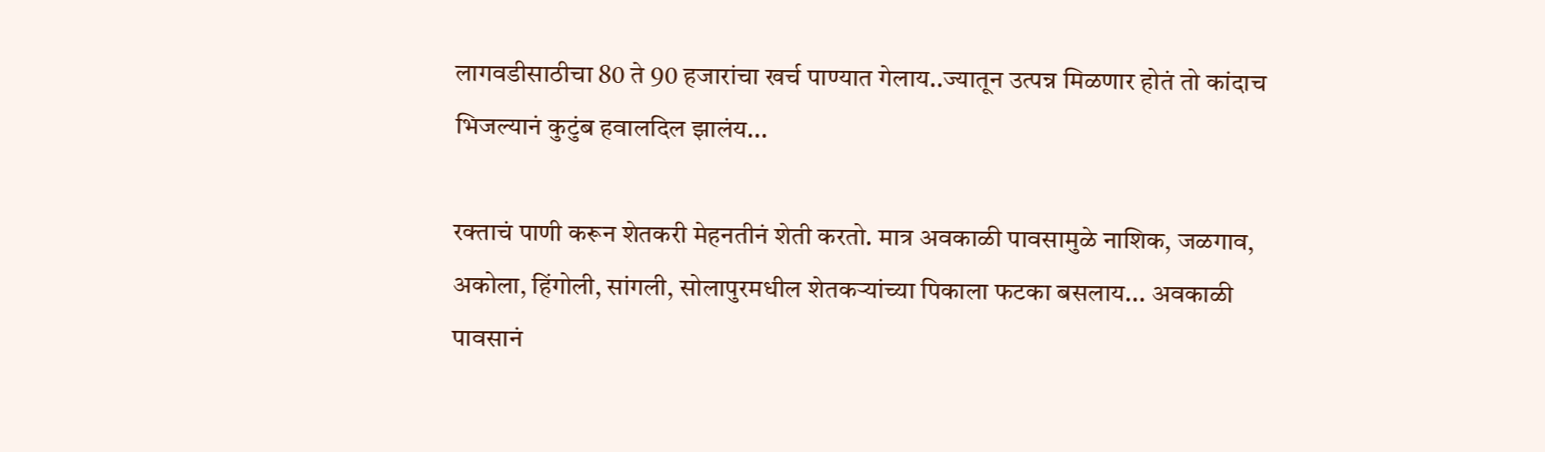लागवडीसाठीचा 80 ते 90 हजारांचा खर्च पाण्यात गेलाय..ज्यातून उत्पन्न मिळणार होतं तो कांदाच भिजल्यानं कुटुंब हवालदिल झालंय...

रक्ताचं पाणी करून शेतकरी मेहनतीनं शेती करतो. मात्र अवकाळी पावसामुळे नाशिक, जळगाव, अकोला, हिंगोली, सांगली, सोलापुरमधील शेतकऱ्यांच्या पिकाला फटका बसलाय... अवकाळी पावसानं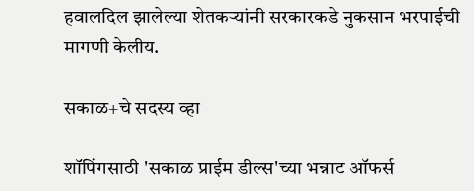हवालदिल झालेल्या शेतकऱ्यांनी सरकारकडे नुकसान भरपाईची मागणी केलीय.

सकाळ+चे सदस्य व्हा

शॉपिंगसाठी 'सकाळ प्राईम डील्स'च्या भन्नाट ऑफर्स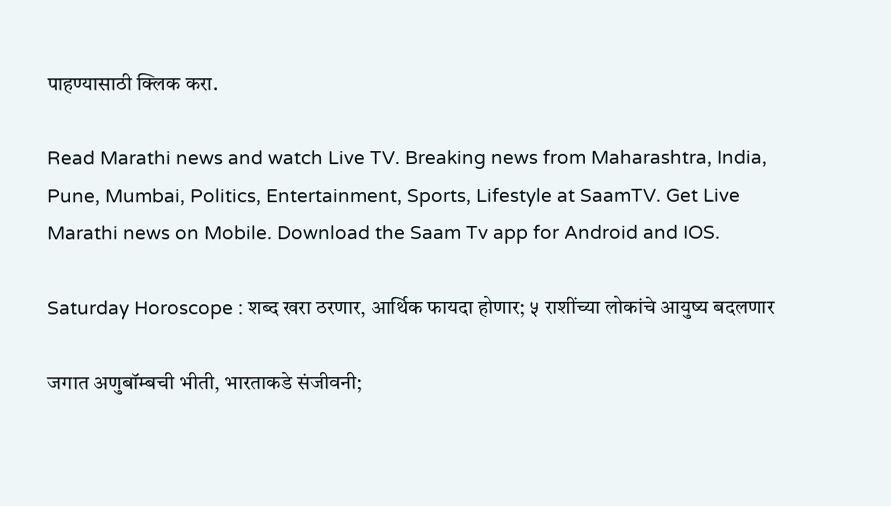पाहण्यासाठी क्लिक करा.

Read Marathi news and watch Live TV. Breaking news from Maharashtra, India, Pune, Mumbai, Politics, Entertainment, Sports, Lifestyle at SaamTV. Get Live Marathi news on Mobile. Download the Saam Tv app for Android and IOS.

Saturday Horoscope : शब्द खरा ठरणार, आर्थिक फायदा होणार; ५ राशींच्या लोकांचे आयुष्य बदलणार

जगात अणुबॉम्बची भीती, भारताकडे संजीवनी;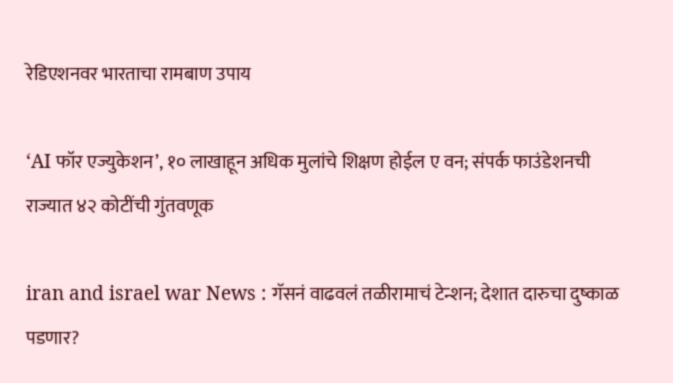रेडिएशनवर भारताचा रामबाण उपाय

‘AI फॉर एज्युकेशन’, १० लाखाहून अधिक मुलांचे शिक्षण होईल ए वन; संपर्क फाउंडेशनची राज्यात ४२ कोटींची गुंतवणूक

iran and israel war News : गॅसनं वाढवलं तळीरामाचं टेन्शन; देशात दारुचा दुष्काळ पडणार?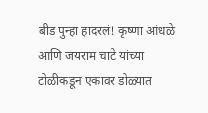बीड पुन्हा हादरलं! कृष्णा आंधळे आणि जयराम चाटे यांच्या टोळीकडून एकावर डोळ्यात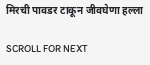मिरची पावडर टाकून जीवघेणा हल्ला

SCROLL FOR NEXT